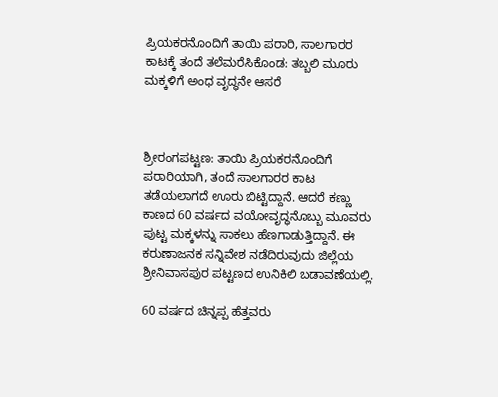ಪ್ರಿಯಕರನೊಂದಿಗೆ ತಾಯಿ ಪರಾರಿ, ಸಾಲಗಾರರ ಕಾಟಕ್ಕೆ ತಂದೆ ತಲೆಮರೆಸಿಕೊಂಡ: ತಬ್ಬಲಿ ಮೂರು ಮಕ್ಕಳಿಗೆ ಅಂಧ ವೃದ್ಧನೇ ಆಸರೆ



ಶ್ರೀರಂಗಪಟ್ಟಣ: ತಾಯಿ ಪ್ರಿಯಕರನೊಂದಿಗೆ ಪರಾರಿಯಾಗಿ, ತಂದೆ ಸಾಲಗಾರರ ಕಾಟ ತಡೆಯಲಾಗದೆ ಊರು ಬಿಟ್ಟಿದ್ದಾನೆ. ಆದರೆ ಕಣ್ಣು ಕಾಣದ 60 ವರ್ಷದ ವಯೋವೃದ್ಧನೊಬ್ಬು ಮೂವರು ಪುಟ್ಟ ಮಕ್ಕಳನ್ನು ಸಾಕಲು ಹೆಣಗಾಡುತ್ತಿದ್ದಾನೆ. ಈ ಕರುಣಾಜನಕ ಸನ್ನಿವೇಶ ನಡೆದಿರುವುದು ಜಿಲ್ಲೆಯ ಶ್ರೀನಿವಾಸಪುರ ಪಟ್ಟಣದ ಉನಿಕಿಲಿ ಬಡಾವಣೆಯಲ್ಲಿ.

60 ವರ್ಷದ ಚಿನ್ನಪ್ಪ ಹೆತ್ತವರು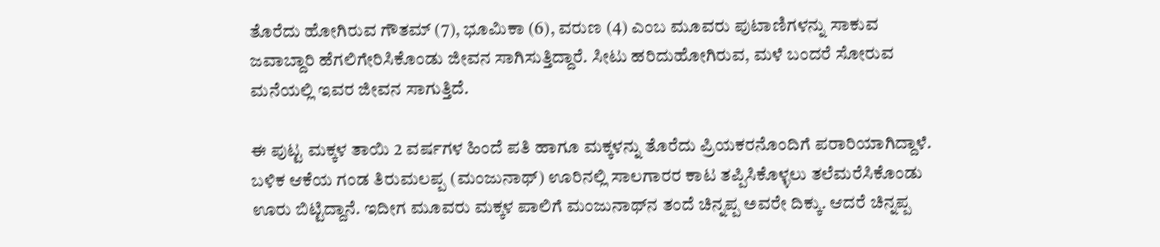ತೊರೆದು ಹೋಗಿರುವ ಗೌತಮ್ (7), ಭೂಮಿಕಾ (6), ವರುಣ (4) ಎಂಬ ಮೂವರು ಪುಟಾಣಿಗಳನ್ನು ಸಾಕುವ ಜವಾಬ್ದಾರಿ ಹೆಗಲಿಗೇರಿಸಿಕೊಂಡು ಜೀವನ ಸಾಗಿಸುತ್ತಿದ್ದಾರೆ. ಸೀಟು ಹರಿದುಹೋಗಿರುವ, ಮಳೆ ಬಂದರೆ ಸೋರುವ ಮನೆಯಲ್ಲಿ ಇವರ ಜೀವನ ಸಾಗುತ್ತಿದೆ.

ಈ ಪುಟ್ಟ ಮಕ್ಕಳ ತಾಯಿ 2 ವರ್ಷಗಳ ಹಿಂದೆ ಪತಿ ಹಾಗೂ ಮಕ್ಕಳನ್ನು ತೊರೆದು ಪ್ರಿಯಕರನೊಂದಿಗೆ ಪರಾರಿಯಾಗಿದ್ದಾಳೆ. ಬಳಿಕ ಆಕೆಯ ಗಂಡ ತಿರುಮಲಪ್ಪ (ಮಂಜುನಾಥ್) ಊರಿನಲ್ಲಿ ಸಾಲಗಾರರ ಕಾಟ ತಪ್ಪಿಸಿಕೊಳ್ಳಲು ತಲೆಮರೆಸಿಕೊಂಡು ಊರು ಬಿಟ್ಟಿದ್ದಾನೆ. ಇದೀಗ ಮೂವರು ಮಕ್ಕಳ ಪಾಲಿಗೆ ಮಂಜುನಾಥ್‌ನ ತಂದೆ ಚಿನ್ನಪ್ಪ ಅವರೇ ದಿಕ್ಕು. ಆದರೆ ಚಿನ್ನಪ್ಪ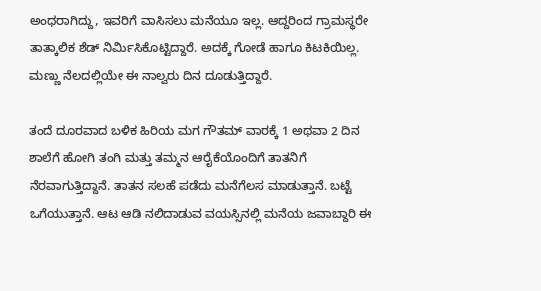ಅಂಧರಾಗಿದ್ದು, ಇವರಿಗೆ ವಾಸಿಸಲು ಮನೆಯೂ ಇಲ್ಲ. ಆದ್ದರಿಂದ ಗ್ರಾಮಸ್ಥರೇ ತಾತ್ಕಾಲಿಕ ಶೆಡ್‌ ನಿರ್ಮಿಸಿಕೊಟ್ಟಿದ್ದಾರೆ. ಅದಕ್ಕೆ ಗೋಡೆ ಹಾಗೂ ಕಿಟಕಿಯಿಲ್ಲ. ಮಣ್ಣು ನೆಲದಲ್ಲಿಯೇ ಈ ನಾಲ್ವರು ದಿನ ದೂಡುತ್ತಿದ್ದಾರೆ.

ತಂದೆ ದೂರವಾದ ಬಳಿಕ ಹಿರಿಯ ಮಗ ಗೌತಮ್ ವಾರಕ್ಕೆ 1 ಅಥವಾ 2 ದಿನ ಶಾಲೆಗೆ ಹೋಗಿ ತಂಗಿ ಮತ್ತು ತಮ್ಮನ ಆರೈಕೆಯೊಂದಿಗೆ ತಾತನಿಗೆ ನೆರವಾಗುತ್ತಿದ್ದಾನೆ. ತಾತನ ಸಲಹೆ ಪಡೆದು ಮನೆಗೆಲಸ ಮಾಡುತ್ತಾನೆ. ಬಟ್ಟೆ ಒಗೆಯುತ್ತಾನೆ. ಆಟ ಆಡಿ ನಲಿದಾಡುವ ವಯಸ್ಸಿನಲ್ಲಿ ಮನೆಯ ಜವಾಬ್ದಾರಿ ಈ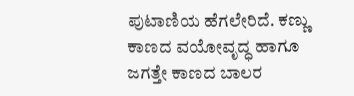ಪುಟಾಣಿಯ ಹೆಗಲೇರಿದೆ. ಕಣ್ಣು ಕಾಣದ ವಯೋವೃದ್ಧ ಹಾಗೂ ಜಗತ್ತೇ ಕಾಣದ ಬಾಲರ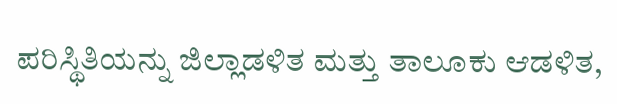ಪರಿಸ್ಥಿತಿಯನ್ನು ಜಿಲ್ಲಾಡಳಿತ ಮತ್ತು ತಾಲೂಕು ಆಡಳಿತ,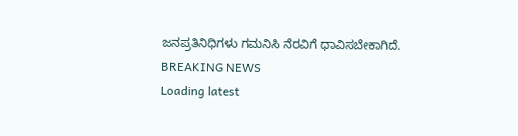ಜನಪ್ರತಿನಿಧಿಗಳು ಗಮನಿಸಿ ನೆರವಿಗೆ ಧಾವಿಸಬೇಕಾಗಿದೆ.
BREAKING NEWS
Loading latest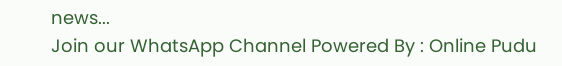news...
Join our WhatsApp Channel Powered By : Online Pudu